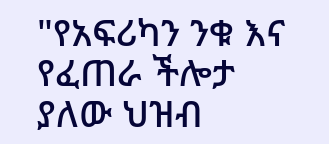"የአፍሪካን ንቁ እና የፈጠራ ችሎታ ያለው ህዝብ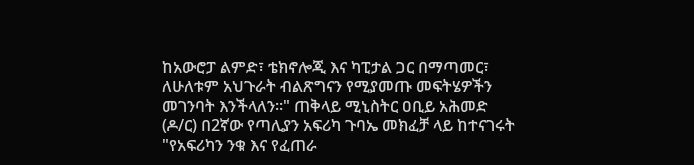ከአውሮፓ ልምድ፣ ቴክኖሎጂ እና ካፒታል ጋር በማጣመር፣ ለሁለቱም አህጉራት ብልጽግናን የሚያመጡ መፍትሄዎችን መገንባት እንችላለን።" ጠቅላይ ሚኒስትር ዐቢይ አሕመድ (ዶ/ር) በ2ኛው የጣሊያን አፍሪካ ጉባኤ መክፈቻ ላይ ከተናገሩት
"የአፍሪካን ንቁ እና የፈጠራ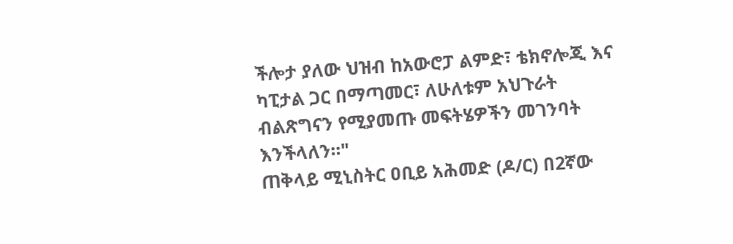ችሎታ ያለው ህዝብ ከአውሮፓ ልምድ፣ ቴክኖሎጂ እና ካፒታል ጋር በማጣመር፣ ለሁለቱም አህጉራት ብልጽግናን የሚያመጡ መፍትሄዎችን መገንባት እንችላለን።"
ጠቅላይ ሚኒስትር ዐቢይ አሕመድ (ዶ/ር) በ2ኛው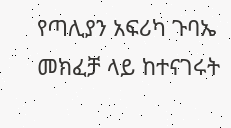የጣሊያን አፍሪካ ጉባኤ መክፈቻ ላይ ከተናገሩት